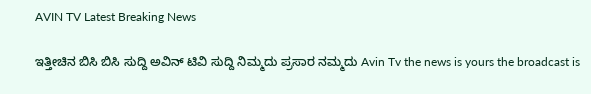AVIN TV Latest Breaking News

ಇತ್ತೀಚಿನ ಬಿಸಿ ಬಿಸಿ ಸುದ್ದಿ ಅವಿನ್ ಟಿವಿ ಸುದ್ದಿ ನಿಮ್ಮದು ಪ್ರಸಾರ ನಮ್ಮದು Avin Tv the news is yours the broadcast is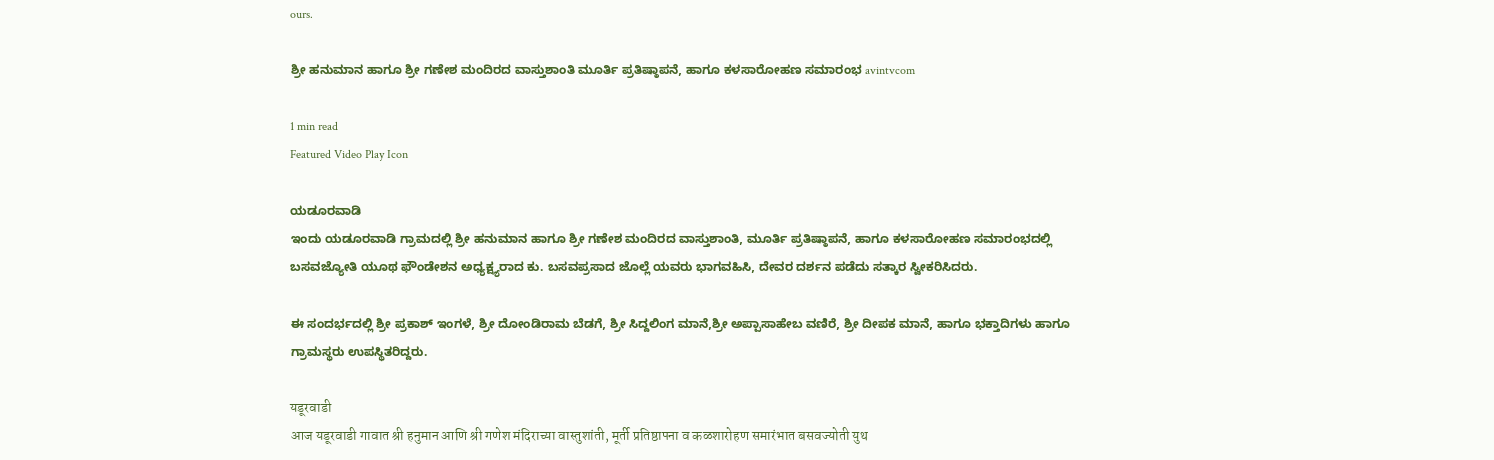ours.

ಶ್ರೀ ಹನುಮಾನ ಹಾಗೂ ಶ್ರೀ ಗಣೇಶ ಮಂದಿರದ ವಾಸ್ತುಶಾಂತಿ ಮೂರ್ತಿ ಪ್ರತಿಷ್ಠಾಪನೆ, ಹಾಗೂ ಕಳಸಾರೋಹಣ ಸಮಾರಂಭ avintvcom

1 min read
Featured Video Play Icon

ಯಡೂರವಾಡಿ
ಇಂದು ಯಡೂರವಾಡಿ ಗ್ರಾಮದಲ್ಲಿ ಶ್ರೀ ಹನುಮಾನ ಹಾಗೂ ಶ್ರೀ ಗಣೇಶ ಮಂದಿರದ ವಾಸ್ತುಶಾಂತಿ, ಮೂರ್ತಿ ಪ್ರತಿಷ್ಠಾಪನೆ, ಹಾಗೂ ಕಳಸಾರೋಹಣ ಸಮಾರಂಭದಲ್ಲಿ ಬಸವಜ್ಯೋತಿ ಯೂಥ ಫೌಂಡೇಶನ ಅಧ್ಯಕ್ಷ್ಯರಾದ ಕು. ಬಸವಪ್ರಸಾದ ಜೊಲ್ಲೆ ಯವರು ಭಾಗವಹಿಸಿ, ದೇವರ ದರ್ಶನ ಪಡೆದು ಸತ್ಕಾರ ಸ್ವೀಕರಿಸಿದರು.

ಈ ಸಂದರ್ಭದಲ್ಲಿ ಶ್ರೀ ಪ್ರಕಾಶ್ ಇಂಗಳೆ, ಶ್ರೀ ದೋಂಡಿರಾಮ ಬೆಡಗೆ, ಶ್ರೀ ಸಿದ್ದಲಿಂಗ ಮಾನೆ,ಶ್ರೀ ಅಪ್ಪಾಸಾಹೇಬ ವಣಿರೆ, ಶ್ರೀ ದೀಪಕ ಮಾನೆ, ಹಾಗೂ ಭಕ್ತಾದಿಗಳು ಹಾಗೂ ಗ್ರಾಮಸ್ಥರು ಉಪಸ್ಥಿತರಿದ್ದರು.

यडूरवाडी
आज यडूरवाडी गावात श्री हनुमान आणि श्री गणेश मंदिराच्या वास्तुशांती, मूर्ती प्रतिष्ठापना व कळशारोहण समारंभात बसवज्योती युथ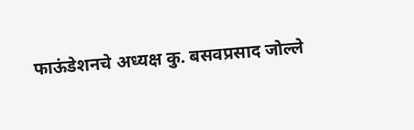फाऊंडेशनचे अध्यक्ष कु. बसवप्रसाद जोल्ले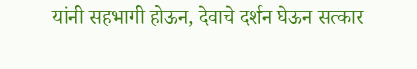यांनी सहभागी होऊन, देवाचे दर्शन घेऊन सत्कार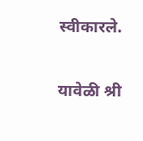स्वीकारले.

यावेळी श्री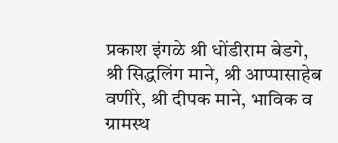प्रकाश इंगळे श्री धोंडीराम बेडगे, श्री सिद्धलिंग माने, श्री आप्पासाहेब वणीरे, श्री दीपक माने, भाविक व ग्रामस्थ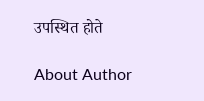उपस्थित होते

About Author